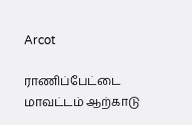Arcot

ராணிப்பேட்டை மாவட்டம் ஆற்காடு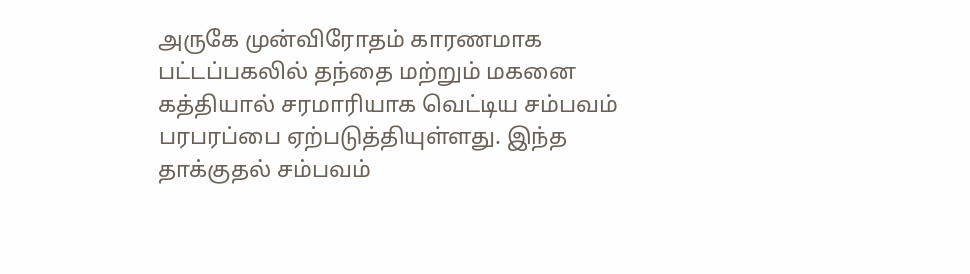அருகே முன்விரோதம் காரணமாக பட்டப்பகலில் தந்தை மற்றும் மகனை கத்தியால் சரமாரியாக வெட்டிய சம்பவம் பரபரப்பை ஏற்படுத்தியுள்ளது. இந்த தாக்குதல் சம்பவம்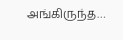அங்கிருந்த…